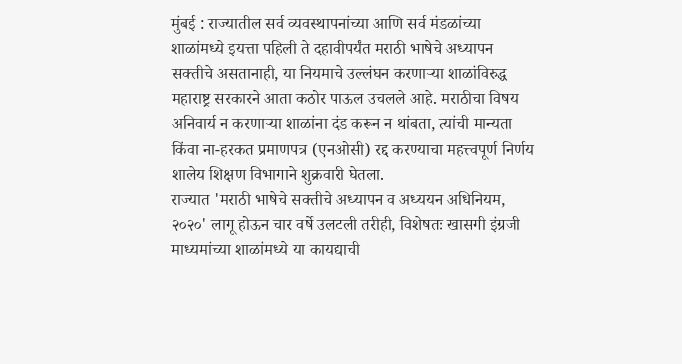मुंबई : राज्यातील सर्व व्यवस्थापनांच्या आणि सर्व मंडळांच्या शाळांमध्ये इयत्ता पहिली ते दहावीपर्यंत मराठी भाषेचे अध्यापन सक्तीचे असतानाही, या नियमाचे उल्लंघन करणाऱ्या शाळांविरुद्ध महाराष्ट्र सरकारने आता कठोर पाऊल उचलले आहे. मराठीचा विषय अनिवार्य न करणाऱ्या शाळांना दंड करून न थांबता, त्यांची मान्यता किंवा ना-हरकत प्रमाणपत्र (एनओसी) रद्द करण्याचा महत्त्वपूर्ण निर्णय शालेय शिक्षण विभागाने शुक्रवारी घेतला.
राज्यात 'मराठी भाषेचे सक्तीचे अध्यापन व अध्ययन अधिनियम, २०२०' लागू होऊन चार वर्षे उलटली तरीही, विशेषतः खासगी इंग्रजी माध्यमांच्या शाळांमध्ये या कायद्याची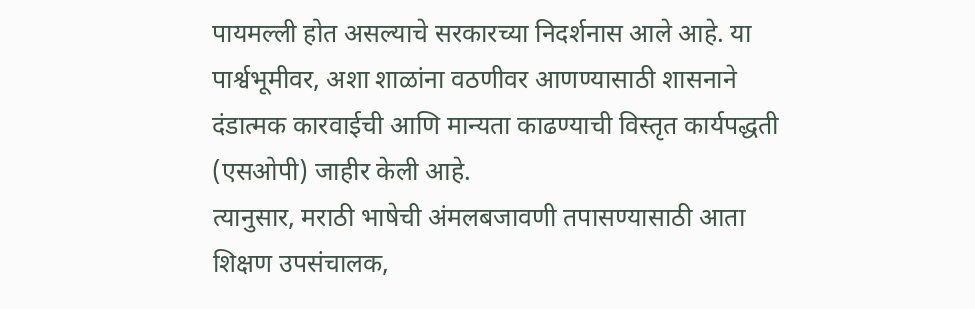पायमल्ली होत असल्याचे सरकारच्या निदर्शनास आले आहे. या पार्श्वभूमीवर, अशा शाळांना वठणीवर आणण्यासाठी शासनाने दंडात्मक कारवाईची आणि मान्यता काढण्याची विस्तृत कार्यपद्धती (एसओपी) जाहीर केली आहे.
त्यानुसार, मराठी भाषेची अंमलबजावणी तपासण्यासाठी आता शिक्षण उपसंचालक,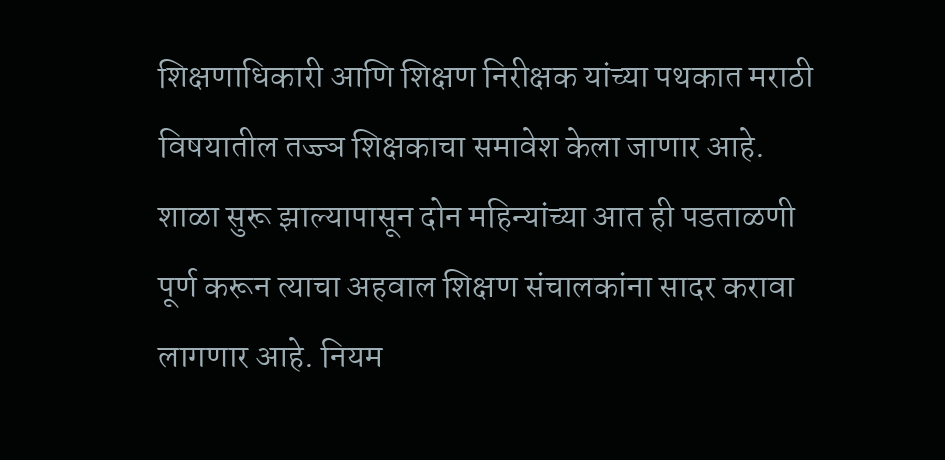शिक्षणाधिकारी आणि शिक्षण निरीक्षक यांच्या पथकात मराठी विषयातील तज्ज्ञ शिक्षकाचा समावेश केला जाणार आहे. शाळा सुरू झाल्यापासून दोन महिन्यांच्या आत ही पडताळणी पूर्ण करून त्याचा अहवाल शिक्षण संचालकांना सादर करावा लागणार आहे. नियम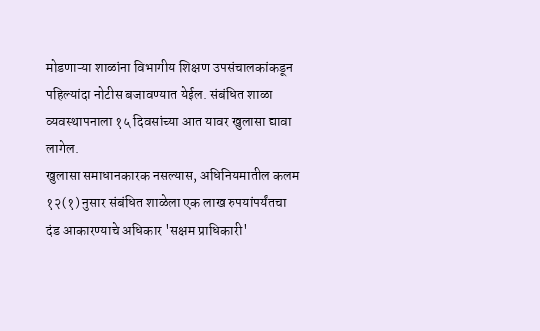मोडणाऱ्या शाळांना विभागीय शिक्षण उपसंचालकांकडून पहिल्यांदा नोटीस बजावण्यात येईल. संबंधित शाळा व्यवस्थापनाला १५ दिवसांच्या आत यावर खुलासा द्यावा लागेल.
खुलासा समाधानकारक नसल्यास, अधिनियमातील कलम १२(१) नुसार संबंधित शाळेला एक लाख रुपयांपर्यंतचा दंड आकारण्याचे अधिकार 'सक्षम प्राधिकारी'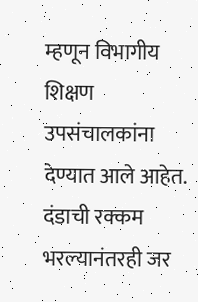म्हणून विभागीय शिक्षण उपसंचालकांना देण्यात आले आहेत. दंडाची रक्कम भरल्यानंतरही जर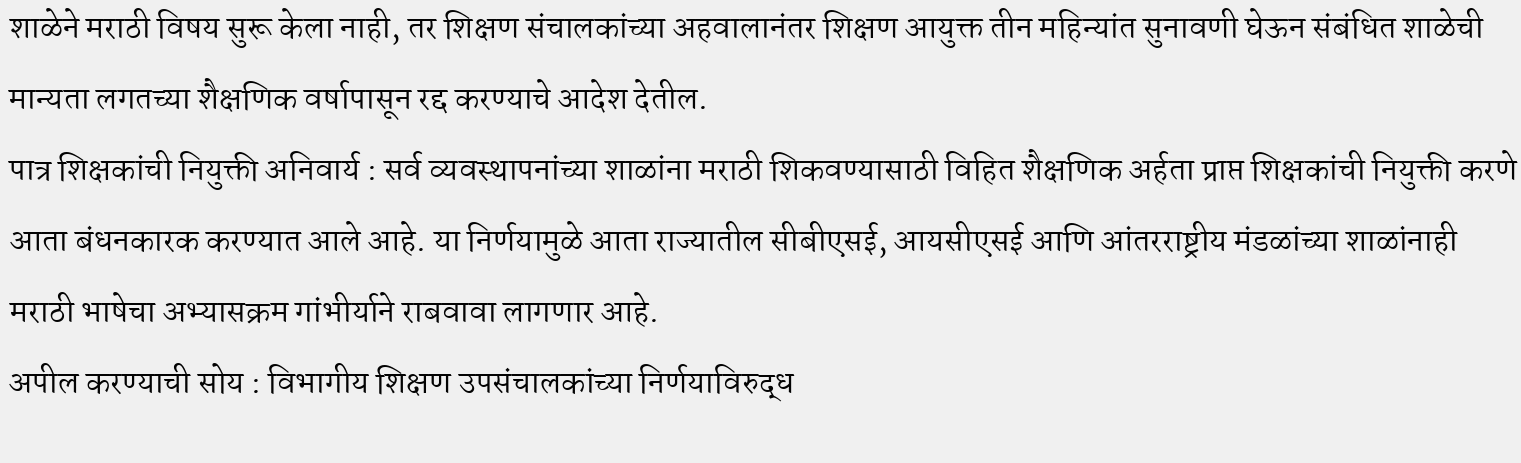शाळेने मराठी विषय सुरू केला नाही, तर शिक्षण संचालकांच्या अहवालानंतर शिक्षण आयुक्त तीन महिन्यांत सुनावणी घेऊन संबंधित शाळेची मान्यता लगतच्या शैक्षणिक वर्षापासून रद्द करण्याचे आदेश देतील.
पात्र शिक्षकांची नियुक्ती अनिवार्य : सर्व व्यवस्थापनांच्या शाळांना मराठी शिकवण्यासाठी विहित शैक्षणिक अर्हता प्राप्त शिक्षकांची नियुक्ती करणे आता बंधनकारक करण्यात आले आहे. या निर्णयामुळे आता राज्यातील सीबीएसई, आयसीएसई आणि आंतरराष्ट्रीय मंडळांच्या शाळांनाही मराठी भाषेचा अभ्यासक्रम गांभीर्याने राबवावा लागणार आहे.
अपील करण्याची सोय : विभागीय शिक्षण उपसंचालकांच्या निर्णयाविरुद्ध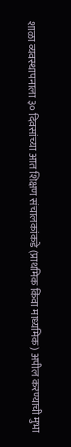शाळा व्यवस्थापनाला ३० दिवसांच्या आत शिक्षण संचालकांकडे (प्राथमिक किंवा माध्यमिक) अपील करण्याची मुभा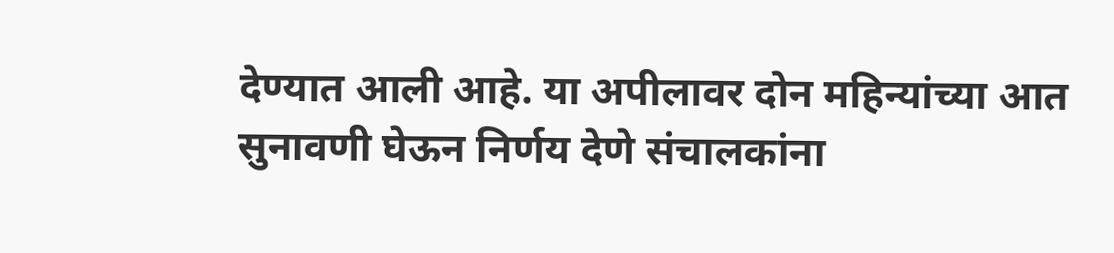देण्यात आली आहे. या अपीलावर दोन महिन्यांच्या आत सुनावणी घेऊन निर्णय देणे संचालकांना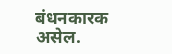बंधनकारक असेल.